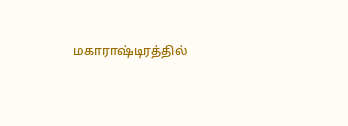மகாராஷ்டிரத்தில்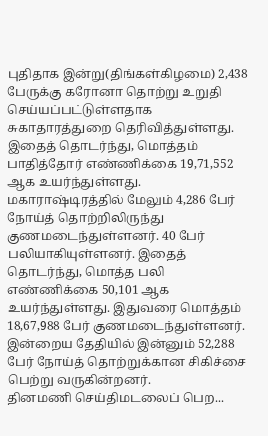புதிதாக இன்று(திங்கள்கிழமை) 2,438 பேருக்கு கரோனா தொற்று உறுதி செய்யப்பட்டுள்ளதாக சுகாதாரத்துறை தெரிவித்துள்ளது.
இதைத் தொடர்ந்து, மொத்தம் பாதித்தோர் எண்ணிக்கை 19,71,552 ஆக உயர்ந்துள்ளது.
மகாராஷ்டிரத்தில் மேலும் 4,286 பேர் நோய்த் தொற்றிலிருந்து குணமடைந்துள்ளனர். 40 பேர் பலியாகியுள்ளனர். இதைத் தொடர்ந்து, மொத்த பலி எண்ணிக்கை 50,101 ஆக உயர்ந்துள்ளது. இதுவரை மொத்தம் 18,67,988 பேர் குணமடைந்துள்ளனர்.
இன்றைய தேதியில் இன்னும் 52,288 பேர் நோய்த் தொற்றுக்கான சிகிச்சை பெற்று வருகின்றனர்.
தினமணி செய்திமடலைப் பெற...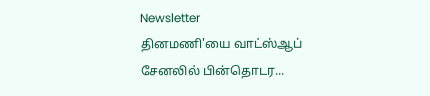Newsletter
தினமணி'யை வாட்ஸ்ஆப் சேனலில் பின்தொடர...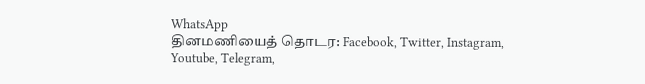WhatsApp
தினமணியைத் தொடர: Facebook, Twitter, Instagram, Youtube, Telegram,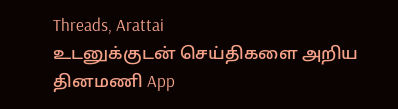Threads, Arattai
உடனுக்குடன் செய்திகளை அறிய தினமணி App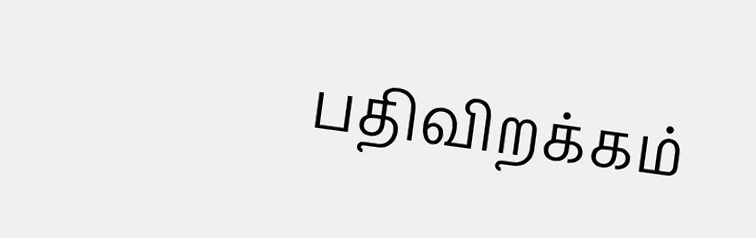பதிவிறக்கம்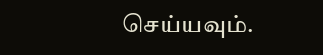செய்யவும்.